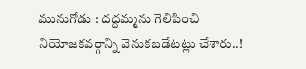మునుగోడు : దద్దమ్మను గెలిపించి నియోజకవర్గాన్ని వెనుకబడేటట్లు చేశారు..!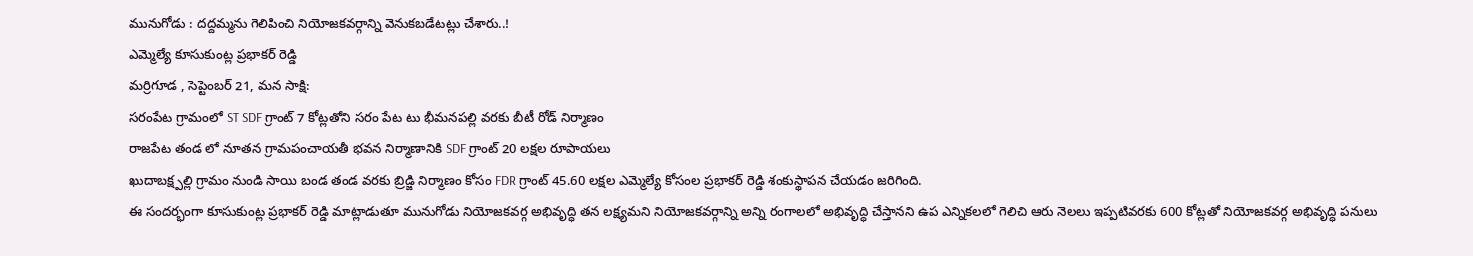మునుగోడు : దద్దమ్మను గెలిపించి నియోజకవర్గాన్ని వెనుకబడేటట్లు చేశారు..!
ఎమ్మెల్యే కూసుకుంట్ల ప్రభాకర్ రెడ్డి
మర్రిగూడ , సెప్టెంబర్ 21, మన సాక్షి:
సరంపేట గ్రామంలో ST SDF గ్రాంట్ 7 కోట్లతోని సరం పేట టు భీమనపల్లి వరకు బీటీ రోడ్ నిర్మాణం
రాజపేట తండ లో నూతన గ్రామపంచాయతీ భవన నిర్మాణానికి SDF గ్రాంట్ 20 లక్షల రూపాయలు
ఖుదాబక్ష్పల్లి గ్రామం నుండి సాయి బండ తండ వరకు బ్రిడ్జి నిర్మాణం కోసం FDR గ్రాంట్ 45.60 లక్షల ఎమ్మెల్యే కోసంల ప్రభాకర్ రెడ్డి శంకుస్థాపన చేయడం జరిగింది.
ఈ సందర్భంగా కూసుకుంట్ల ప్రభాకర్ రెడ్డి మాట్లాడుతూ మునుగోడు నియోజకవర్గ అభివృద్ధి తన లక్ష్యమని నియోజకవర్గాన్ని అన్ని రంగాలలో అభివృద్ధి చేస్తానని ఉప ఎన్నికలలో గెలిచి ఆరు నెలలు ఇప్పటివరకు 600 కోట్లతో నియోజకవర్గ అభివృద్ధి పనులు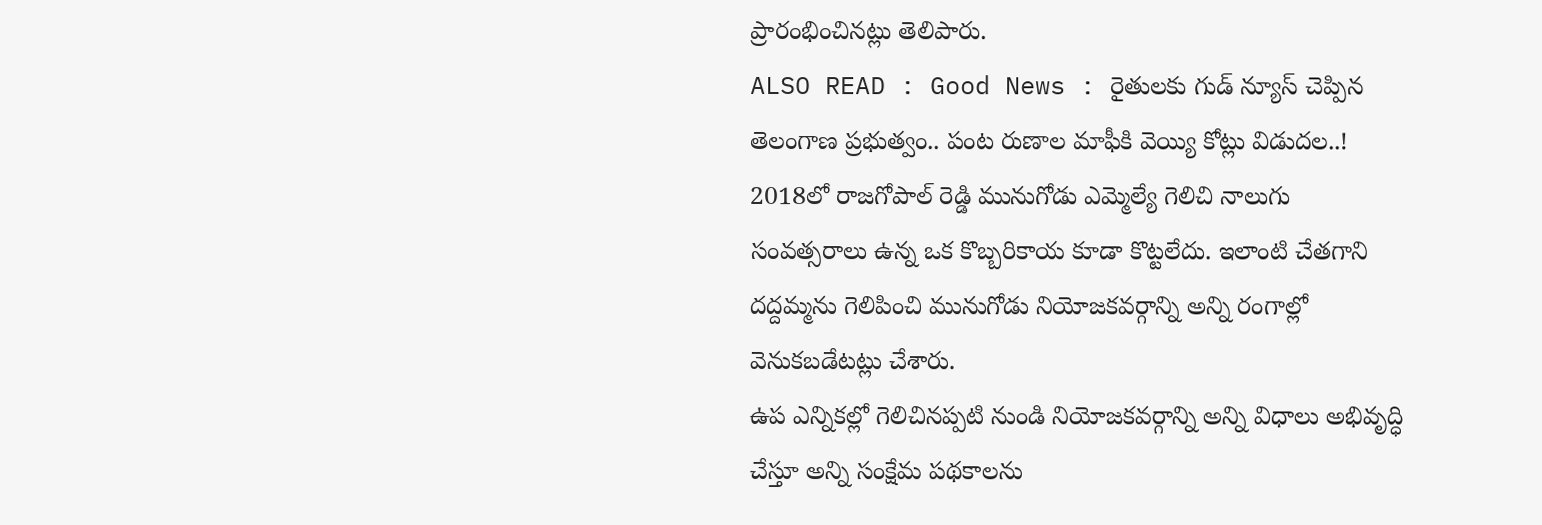ప్రారంభించినట్లు తెలిపారు.
ALSO READ : Good News : రైతులకు గుడ్ న్యూస్ చెప్పిన తెలంగాణ ప్రభుత్వం.. పంట రుణాల మాఫీకి వెయ్యి కోట్లు విడుదల..!
2018లో రాజగోపాల్ రెడ్డి మునుగోడు ఎమ్మెల్యే గెలిచి నాలుగు సంవత్సరాలు ఉన్న ఒక కొబ్బరికాయ కూడా కొట్టలేదు. ఇలాంటి చేతగాని దద్దమ్మను గెలిపించి మునుగోడు నియోజకవర్గాన్ని అన్ని రంగాల్లో వెనుకబడేటట్లు చేశారు.
ఉప ఎన్నికల్లో గెలిచినప్పటి నుండి నియోజకవర్గాన్ని అన్ని విధాలు అభివృద్ధి చేస్తూ అన్ని సంక్షేమ పథకాలను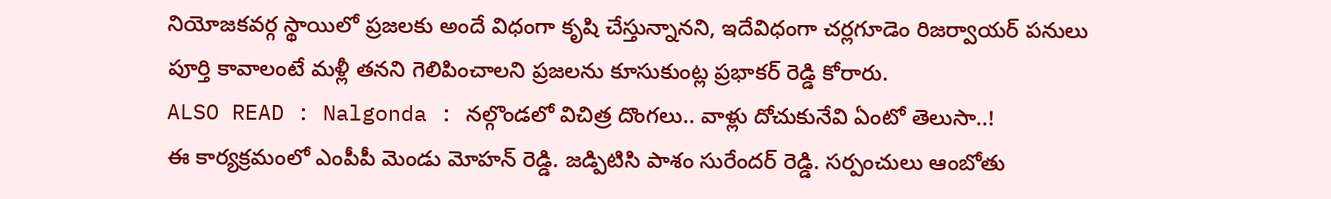నియోజకవర్గ స్థాయిలో ప్రజలకు అందే విధంగా కృషి చేస్తున్నానని, ఇదేవిధంగా చర్లగూడెం రిజర్వాయర్ పనులు పూర్తి కావాలంటే మళ్లీ తనని గెలిపించాలని ప్రజలను కూసుకుంట్ల ప్రభాకర్ రెడ్డి కోరారు.
ALSO READ : Nalgonda : నల్గొండలో విచిత్ర దొంగలు.. వాళ్లు దోచుకునేవి ఏంటో తెలుసా..!
ఈ కార్యక్రమంలో ఎంపీపీ మెండు మోహన్ రెడ్డి. జడ్పిటిసి పాశం సురేందర్ రెడ్డి. సర్పంచులు ఆంబోతు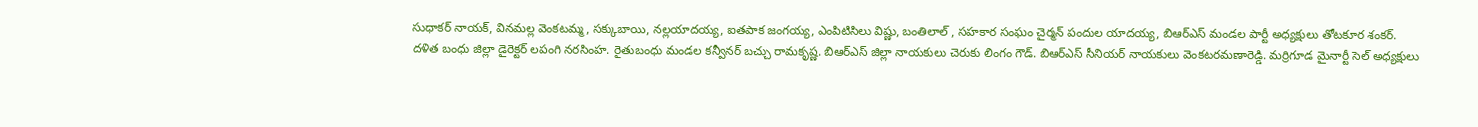సుధాకర్ నాయక్, వినమల్ల వెంకటమ్మ, సక్కుబాయి, నల్లయాదయ్య, ఐతపాక జంగయ్య, ఎంపిటిసిలు విష్ణు, బంతిలాల్ , సహకార సంఘం చైర్మన్ పందుల యాదయ్య, బిఆర్ఎస్ మండల పార్టీ అధ్యక్షులు తోటకూర శంకర్.
దళిత బంధు జిల్లా డైరెక్టర్ లపంగి నరసింహ. రైతుబంధు మండల కన్వీనర్ బచ్చు రామకృష్ణ. బిఆర్ఎస్ జిల్లా నాయకులు చెరుకు లింగం గౌడ్. బిఆర్ఎస్ సీనియర్ నాయకులు వెంకటరమణారెడ్డి. మర్రిగూడ మైనార్టీ సెల్ అధ్యక్షులు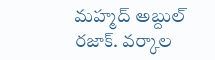మహ్మద్ అబ్దుల్ రజాక్. వర్కాల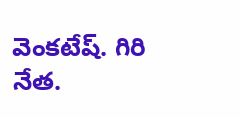వెంకటేష్. గిరి నేత.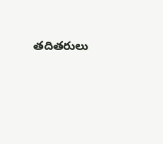తదితరులు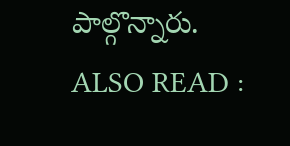పాల్గొన్నారు.
ALSO READ :